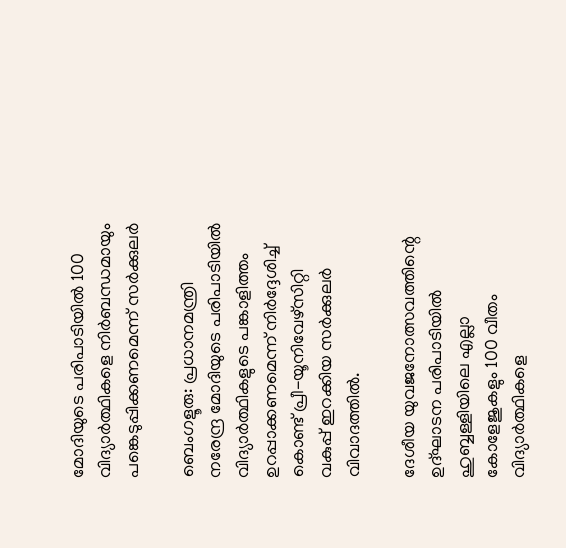മോദിയുടെ പരിപാടിയിൽ 100 വിദ്യാർത്ഥികളെ നിർബന്ധമായും പങ്കെടുപ്പിക്കണമെന്ന് സർക്കുലർ

ബെംഗളൂരു: പ്രധാനമന്ത്രി നരേന്ദ്ര മോദിയുടെ പരിപാടിയില്‍ വിദ്യാര്‍ത്ഥികളുടെ പങ്കാളിത്തം ഉറപ്പാക്കണമെന്ന് നിര്‍ദ്ദേശിച്ച്‌ കൊണ്ട് പ്രീ-യൂനിവേഴ്സിറ്റി വകുപ്പ് ഇറക്കിയ സര്‍ക്കുലര്‍ വിവാദത്തില്‍.

ദേശീയ യുവജനോത്സവത്തിന്റെ ഉദ്ഘാടന പരിപാടിയില്‍ ഹുബ്ബള്ളിയിലെ എല്ലാ കോളേജുകളും 100 വീതം വിദ്യാര്‍ത്ഥികളെ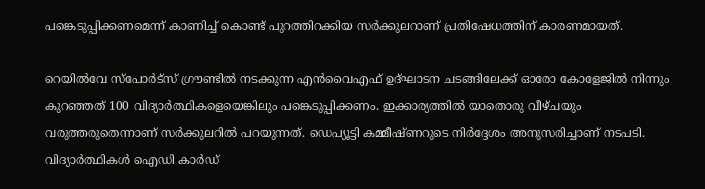പങ്കെടുപ്പിക്കണമെന്ന് കാണിച്ച്‌ കൊണ്ട് പുറത്തിറക്കിയ സര്‍ക്കുലറാണ് പ്രതിഷേധത്തിന് കാരണമായത്.

റെയില്‍വേ സ്‌പോര്‍ട്‌സ് ഗ്രൗണ്ടില്‍ നടക്കുന്ന എന്‍‌വൈ‌എഫ് ഉദ്ഘാടന ചടങ്ങിലേക്ക് ഓരോ കോളേജില്‍ നിന്നും കുറഞ്ഞത് 100 വിദ്യാര്‍ത്ഥികളെയെങ്കിലും പങ്കെടുപ്പിക്കണം. ഇക്കാര്യത്തില്‍ യാതൊരു വീഴ്ചയും വരുത്തരുതെന്നാണ് സര്‍ക്കുലറില്‍ പറയുന്നത്. ഡെപ്യൂട്ടി കമ്മീഷ്ണറുടെ നിര്‍ദ്ദേശം അനുസരിച്ചാണ് നടപടി. വിദ്യാര്‍ത്ഥികള്‍ ഐഡി കാര്‍ഡ്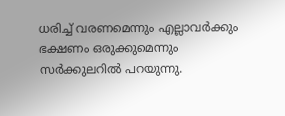ധരിച്ച്‌ വരണമെന്നും എല്ലാവര്‍ക്കും ഭക്ഷണം ഒരുക്കുമെന്നും സര്‍ക്കുലറില്‍ പറയുന്നു.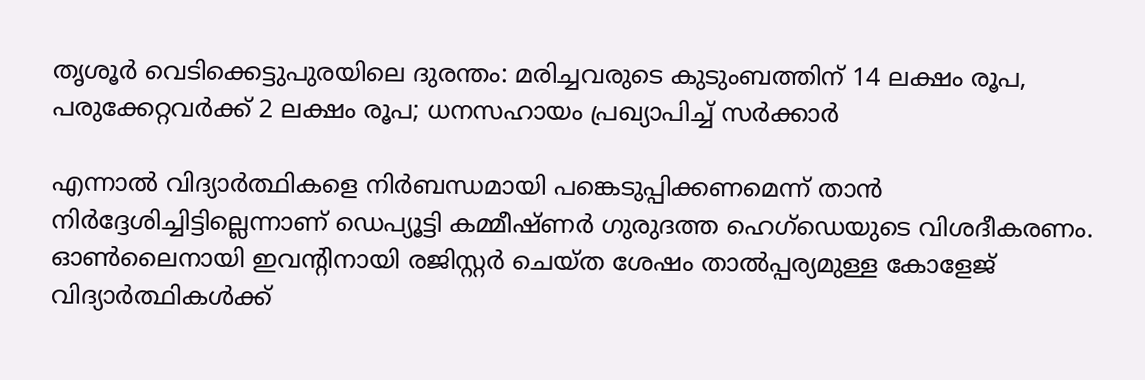തൃശൂർ വെടിക്കെട്ടുപുരയിലെ ദുരന്തം: മരിച്ചവരുടെ കുടുംബത്തിന് 14 ലക്ഷം രൂപ, പരുക്കേറ്റവർക്ക് 2 ലക്ഷം രൂപ; ധനസഹായം പ്രഖ്യാപിച്ച് സർക്കാർ

എന്നാല്‍ വിദ്യാര്‍ത്ഥികളെ നിര്‍ബന്ധമായി പങ്കെടുപ്പിക്കണമെന്ന് താന്‍ നിര്‍ദ്ദേശിച്ചിട്ടില്ലെന്നാണ് ഡെപ്യൂട്ടി കമ്മീഷ്ണര്‍ ഗുരുദത്ത ഹെഗ്ഡെയുടെ വിശദീകരണം. ഓണ്‍ലൈനായി ഇവന്റിനായി രജിസ്റ്റര്‍ ചെയ്ത ശേഷം താല്‍പ്പര്യമുള്ള കോളേജ് വിദ്യാര്‍ത്ഥികള്‍ക്ക്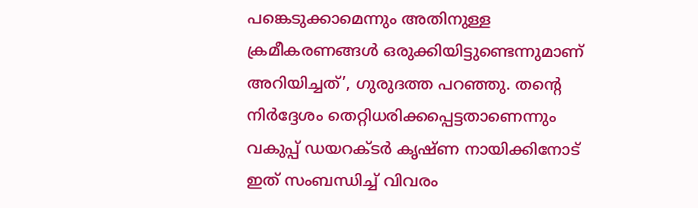പങ്കെടുക്കാമെന്നും അതിനുള്ള ക്രമീകരണങ്ങള്‍ ഒരുക്കിയിട്ടുണ്ടെന്നുമാണ് അറിയിച്ചത്’, ഗുരുദത്ത പറഞ്ഞു. തന്റെ നിര്‍ദ്ദേശം തെറ്റിധരിക്കപ്പെട്ടതാണെന്നും വകുപ്പ് ഡയറക്ടര്‍ കൃഷ്ണ നായിക്കിനോട് ഇത് സംബന്ധിച്ച്‌ വിവരം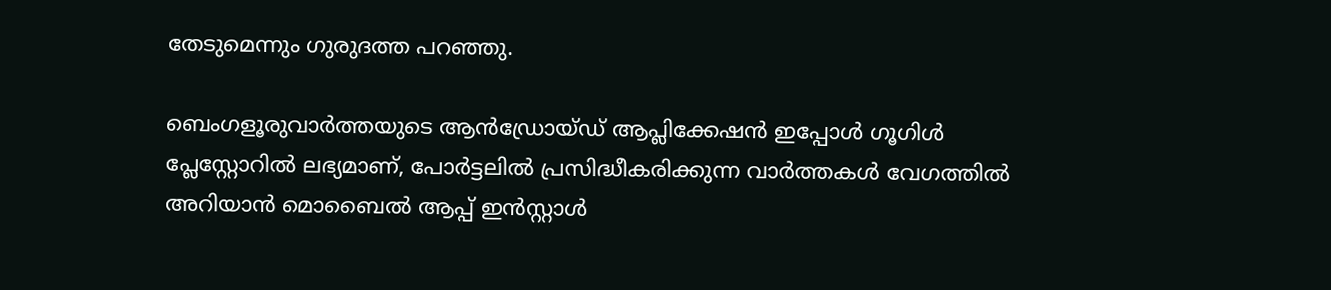തേടുമെന്നും ഗുരുദത്ത പറഞ്ഞു.

ബെംഗളൂരുവാർത്തയുടെ ആൻഡ്രോയ്ഡ് ആപ്ലിക്കേഷൻ ഇപ്പോൾ ഗൂഗിൾ പ്ലേസ്റ്റോറിൽ ലഭ്യമാണ്, പോർട്ടലിൽ പ്രസിദ്ധീകരിക്കുന്ന വാർത്തകൾ വേഗത്തിൽ അറിയാൻ മൊബൈൽ ആപ്പ് ഇൻസ്റ്റാൾ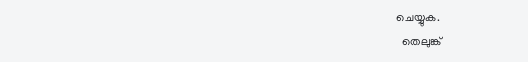ചെയ്യുക.
  തെലുങ്ക്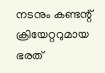നടനും കണ്ടന്റ് ക്രിയേറ്ററുമായ ഭരത്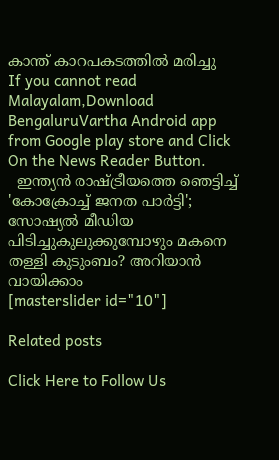കാന്ത് കാറപകടത്തിൽ മരിച്ചു
If you cannot read Malayalam,Download BengaluruVartha Android app from Google play store and Click On the News Reader Button.
  ഇന്ത്യൻ രാഷ്ട്രീയത്തെ ഞെട്ടിച്ച് 'കോക്രോച്ച് ജനത പാർട്ടി'; സോഷ്യൽ മീഡിയ പിടിച്ചുകുലുക്കുമ്പോഴും മകനെ തള്ളി കുടുംബം? അറിയാൻ വായിക്കാം
[masterslider id="10"]

Related posts

Click Here to Follow Us